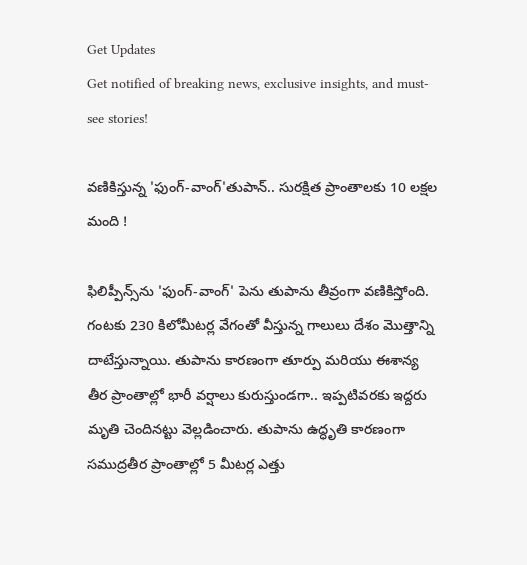Get Updates
Get notified of breaking news, exclusive insights, and must-see stories!

వణికిస్తున్న 'ఫుంగ్‌-వాంగ్‌'తుపాన్.. సురక్షిత ప్రాంతాలకు 10 లక్షల మంది !

ఫిలిప్పీన్స్‌ను 'ఫుంగ్-వాంగ్' పెను తుపాను తీవ్రంగా వణికిస్తోంది. గంటకు 230 కిలోమీటర్ల వేగంతో వీస్తున్న గాలులు దేశం మొత్తాన్ని దాటేస్తున్నాయి. తుపాను కారణంగా తూర్పు మరియు ఈశాన్య తీర ప్రాంతాల్లో భారీ వర్షాలు కురుస్తుండగా.. ఇప్పటివరకు ఇద్దరు మృతి చెందినట్టు వెల్లడించారు. తుపాను ఉద్ధృతి కారణంగా సముద్రతీర ప్రాంతాల్లో 5 మీటర్ల ఎత్తు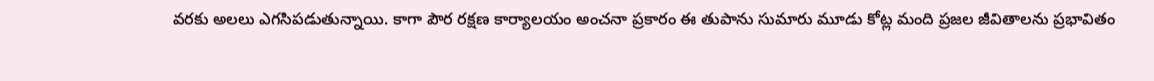వరకు అలలు ఎగసిపడుతున్నాయి. కాగా పౌర రక్షణ కార్యాలయం అంచనా ప్రకారం ఈ తుపాను సుమారు మూడు కోట్ల మంది ప్రజల జీవితాలను ప్రభావితం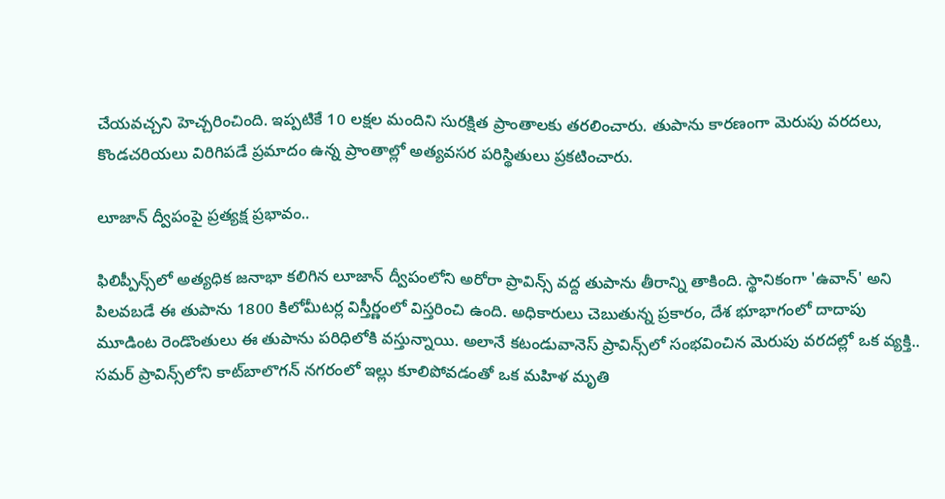చేయవచ్చని హెచ్చరించింది. ఇప్పటికే 10 లక్షల మందిని సురక్షిత ప్రాంతాలకు తరలించారు. తుపాను కారణంగా మెరుపు వరదలు, కొండచరియలు విరిగిపడే ప్రమాదం ఉన్న ప్రాంతాల్లో అత్యవసర పరిస్థితులు ప్రకటించారు.

లూజాన్ ద్వీపంపై ప్రత్యక్ష ప్రభావం..

ఫిలిప్పీన్స్‌లో అత్యధిక జనాభా కలిగిన లూజాన్ ద్వీపంలోని అరోరా ప్రావిన్స్ వద్ద తుపాను తీరాన్ని తాకింది. స్థానికంగా 'ఉవాన్‌' అని పిలవబడే ఈ తుపాను 1800 కిలోమీటర్ల విస్తీర్ణంలో విస్తరించి ఉంది. అధికారులు చెబుతున్న ప్రకారం, దేశ భూభాగంలో దాదాపు మూడింట రెండొంతులు ఈ తుపాను పరిధిలోకి వస్తున్నాయి. అలానే కటండువానెస్ ప్రావిన్స్‌లో సంభవించిన మెరుపు వరదల్లో ఒక వ్యక్తి.. సమర్ ప్రావిన్స్‌లోని కాట్‌బాలొగన్ నగరంలో ఇల్లు కూలిపోవడంతో ఒక మహిళ మృతి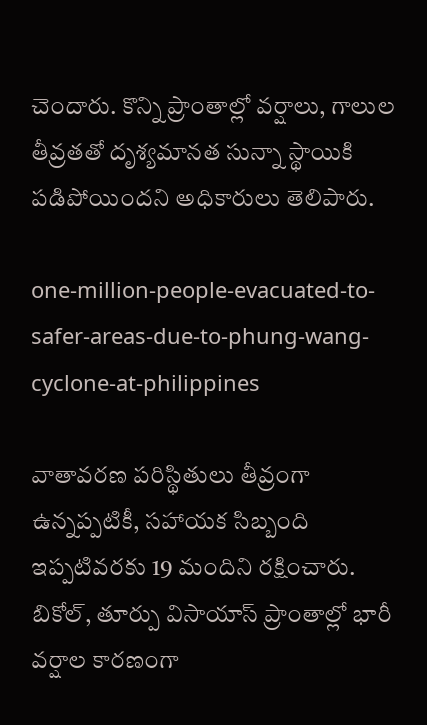చెందారు. కొన్ని ప్రాంతాల్లో వర్షాలు, గాలుల తీవ్రతతో దృశ్యమానత సున్నా స్థాయికి పడిపోయిందని అధికారులు తెలిపారు.

one-million-people-evacuated-to-safer-areas-due-to-phung-wang-cyclone-at-philippines

వాతావరణ పరిస్థితులు తీవ్రంగా ఉన్నప్పటికీ, సహాయక సిబ్బంది ఇప్పటివరకు 19 మందిని రక్షించారు. బికోల్, తూర్పు విసాయాస్ ప్రాంతాల్లో భారీ వర్షాల కారణంగా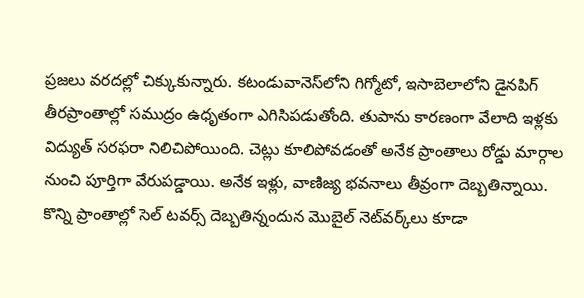ప్రజలు వరదల్లో చిక్కుకున్నారు. కటండువానెస్‌లోని గిగ్మోటో, ఇసాబెలాలోని డైనపిగ్ తీరప్రాంతాల్లో సముద్రం ఉధృతంగా ఎగిసిపడుతోంది. తుపాను కారణంగా వేలాది ఇళ్లకు విద్యుత్ సరఫరా నిలిచిపోయింది. చెట్లు కూలిపోవడంతో అనేక ప్రాంతాలు రోడ్డు మార్గాల నుంచి పూర్తిగా వేరుపడ్డాయి. అనేక ఇళ్లు, వాణిజ్య భవనాలు తీవ్రంగా దెబ్బతిన్నాయి. కొన్ని ప్రాంతాల్లో సెల్ టవర్స్ దెబ్బతిన్నందున మొబైల్ నెట్‌వర్క్‌లు కూడా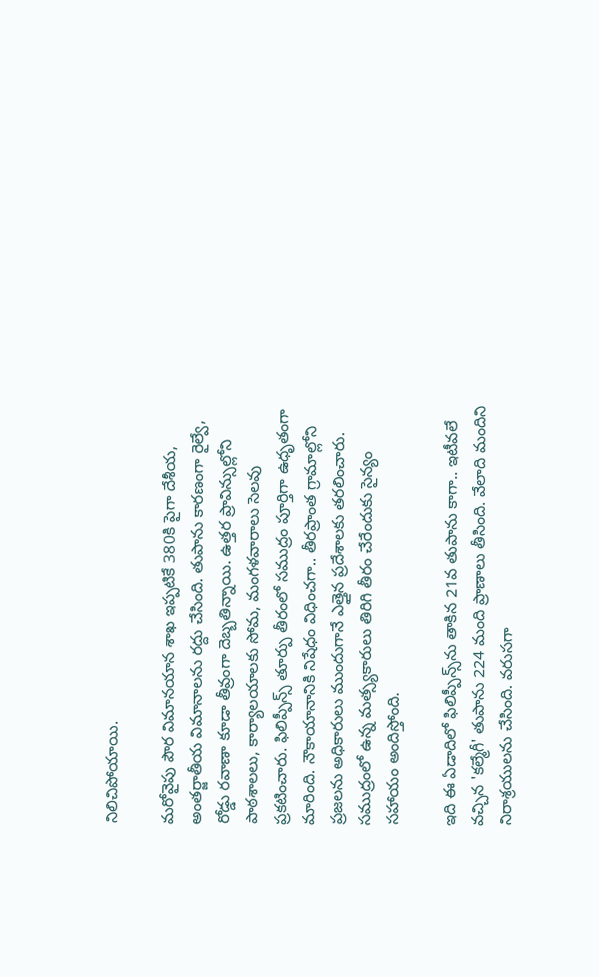నిలిచిపోయాయి.

మరోవైపు పౌర విమానయాన శాఖ ఇప్పటికే 380కి పైగా దేశీయ, అంతర్జాతీయ విమానాలను రద్దు చేసింది. తుపాను కారణంగా రైల్వే, రోడ్డు రవాణా కూడా తీవ్రంగా దెబ్బతిన్నాయి. ఉత్తర ప్రావిన్సుల్లోని పాఠశాలలు, కార్యాలయాలకు సోమ, మంగళవారాలు సెలవు ప్రకటించారు. ఫిలిప్పీన్స్‌ తూర్పు తీరంలో సముద్రం పూర్తిగా ఉధృతంగా మారింది. నౌకాయానానికి నిషేధం విధించగా.. తీరప్రాంత గ్రామాల్లోని ప్రజలను అధికారులు ముందుగానే ఎత్తైన ప్రదేశాలకు తరలించారు. సముద్రంలో ఉన్న మత్స్యకారులు తిరిగి తీరం చేరేందుకు సైన్యం సహాయం అందిస్తోంది.

ఇది ఈ ఏడాదిలో ఫిలిప్పీన్స్‌ను తాకిన 21వ తుపాను కాగా.. ఇటీవలే వచ్చిన 'కల్మేగీ' తుపాను 224 మంది ప్రాణాలు తీసింది. వేలాది మందిని నిరాశ్రయులను చేసింది. వరుసగా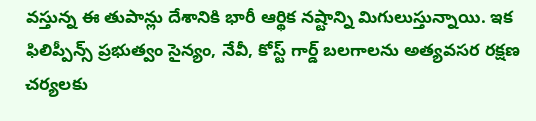వస్తున్న ఈ తుపాన్లు దేశానికి భారీ ఆర్థిక నష్టాన్ని మిగులుస్తున్నాయి. ఇక ఫిలిప్పీన్స్ ప్రభుత్వం సైన్యం, నేవీ, కోస్ట్ గార్డ్ బలగాలను అత్యవసర రక్షణ చర్యలకు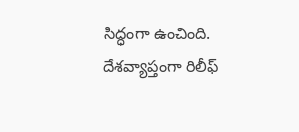సిద్ధంగా ఉంచింది. దేశవ్యాప్తంగా రిలీఫ్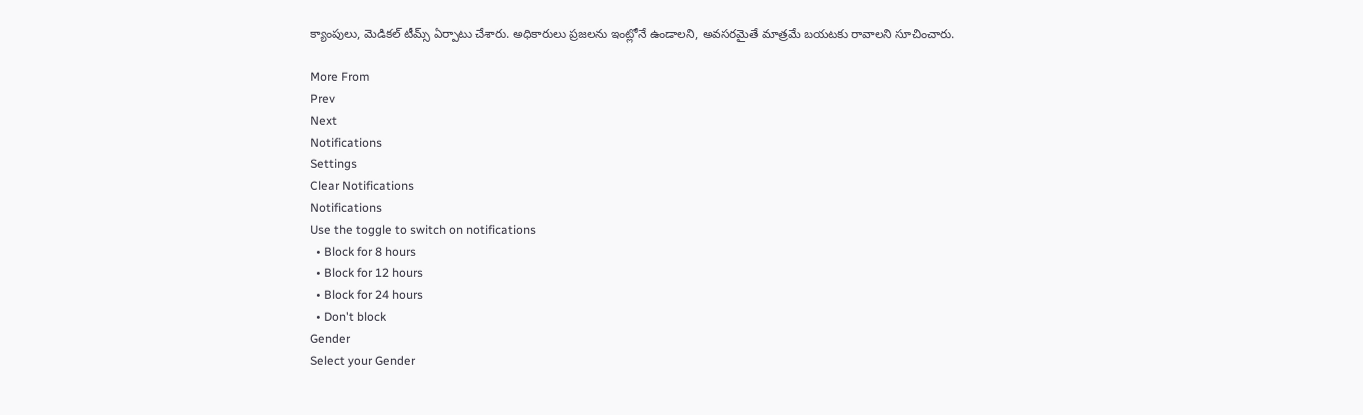క్యాంపులు, మెడికల్ టీమ్స్ ఏర్పాటు చేశారు. అధికారులు ప్రజలను ఇంట్లోనే ఉండాలని, అవసరమైతే మాత్రమే బయటకు రావాలని సూచించారు.

More From
Prev
Next
Notifications
Settings
Clear Notifications
Notifications
Use the toggle to switch on notifications
  • Block for 8 hours
  • Block for 12 hours
  • Block for 24 hours
  • Don't block
Gender
Select your Gender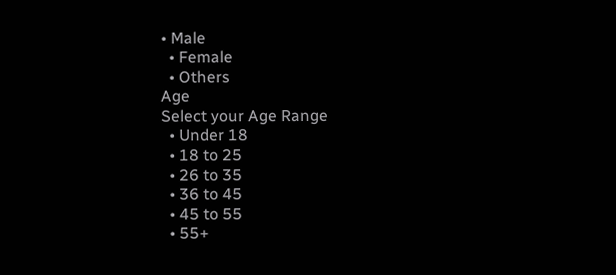• Male
  • Female
  • Others
Age
Select your Age Range
  • Under 18
  • 18 to 25
  • 26 to 35
  • 36 to 45
  • 45 to 55
  • 55+